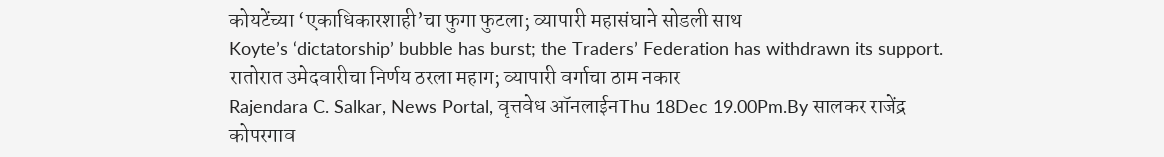कोयटेंच्या ‘एकाधिकारशाही’चा फुगा फुटला; व्यापारी महासंघाने सोडली साथ
Koyte’s ‘dictatorship’ bubble has burst; the Traders’ Federation has withdrawn its support.
रातोरात उमेदवारीचा निर्णय ठरला महाग; व्यापारी वर्गाचा ठाम नकार
Rajendara C. Salkar, News Portal, वृत्तवेध ऑनलाईनThu 18Dec 19.00Pm.By सालकर राजेंद्र
कोपरगाव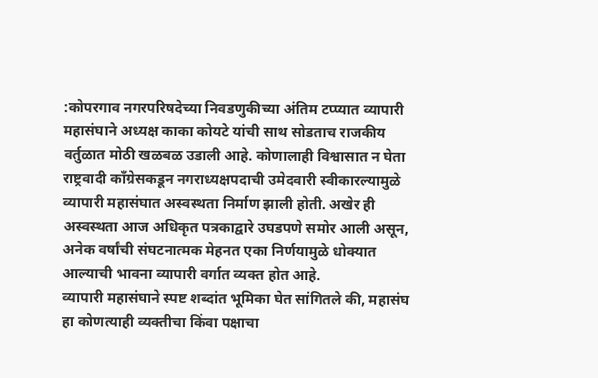:कोपरगाव नगरपरिषदेच्या निवडणुकीच्या अंतिम टप्प्यात व्यापारी महासंघाने अध्यक्ष काका कोयटे यांची साथ सोडताच राजकीय वर्तुळात मोठी खळबळ उडाली आहे. कोणालाही विश्वासात न घेता राष्ट्रवादी काँग्रेसकडून नगराध्यक्षपदाची उमेदवारी स्वीकारल्यामुळे व्यापारी महासंघात अस्वस्थता निर्माण झाली होती. अखेर ही अस्वस्थता आज अधिकृत पत्रकाद्वारे उघडपणे समोर आली असून, अनेक वर्षांची संघटनात्मक मेहनत एका निर्णयामुळे धोक्यात आल्याची भावना व्यापारी वर्गात व्यक्त होत आहे.
व्यापारी महासंघाने स्पष्ट शब्दांत भूमिका घेत सांगितले की, महासंघ हा कोणत्याही व्यक्तीचा किंवा पक्षाचा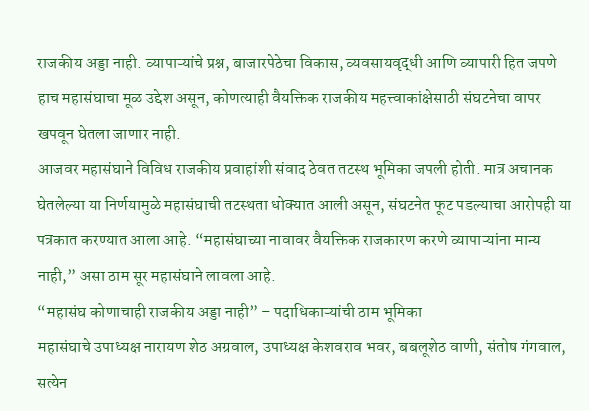राजकीय अड्डा नाही. व्यापाऱ्यांचे प्रश्न, बाजारपेठेचा विकास, व्यवसायवृद्धी आणि व्यापारी हित जपणे हाच महासंघाचा मूळ उद्देश असून, कोणत्याही वैयक्तिक राजकीय महत्त्वाकांक्षेसाठी संघटनेचा वापर खपवून घेतला जाणार नाही.
आजवर महासंघाने विविध राजकीय प्रवाहांशी संवाद ठेवत तटस्थ भूमिका जपली होती. मात्र अचानक घेतलेल्या या निर्णयामुळे महासंघाची तटस्थता धोक्यात आली असून, संघटनेत फूट पडल्याचा आरोपही या पत्रकात करण्यात आला आहे. “महासंघाच्या नावावर वैयक्तिक राजकारण करणे व्यापाऱ्यांना मान्य नाही,” असा ठाम सूर महासंघाने लावला आहे.
“महासंघ कोणाचाही राजकीय अड्डा नाही” – पदाधिकाऱ्यांची ठाम भूमिका
महासंघाचे उपाध्यक्ष नारायण शेठ अग्रवाल, उपाध्यक्ष केशवराव भवर, बबलूशेठ वाणी, संतोष गंगवाल, सत्येन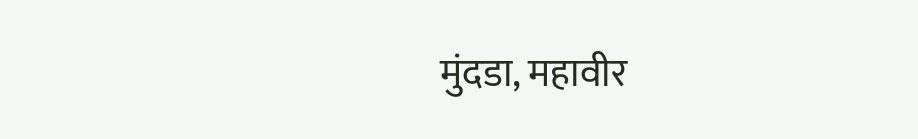मुंदडा, महावीर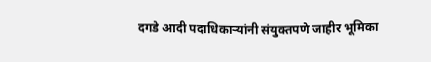दगडे आदी पदाधिकाऱ्यांनी संयुक्तपणे जाहीर भूमिका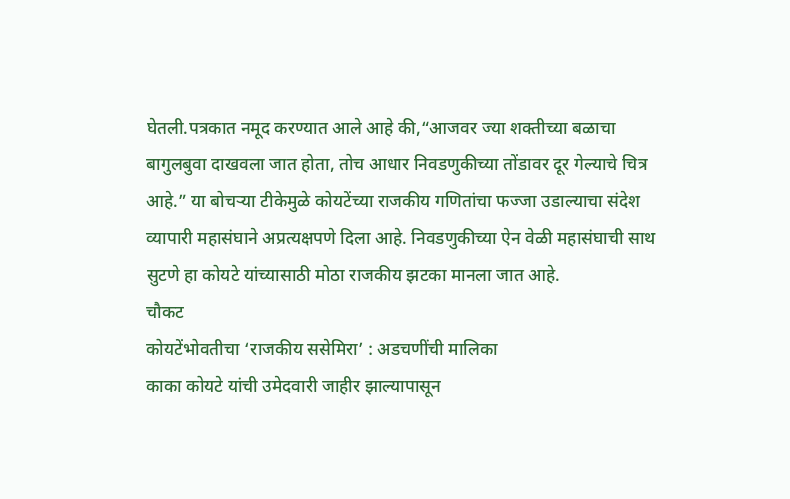घेतली.पत्रकात नमूद करण्यात आले आहे की,“आजवर ज्या शक्तीच्या बळाचा बागुलबुवा दाखवला जात होता, तोच आधार निवडणुकीच्या तोंडावर दूर गेल्याचे चित्र आहे.” या बोचऱ्या टीकेमुळे कोयटेंच्या राजकीय गणितांचा फज्जा उडाल्याचा संदेश व्यापारी महासंघाने अप्रत्यक्षपणे दिला आहे. निवडणुकीच्या ऐन वेळी महासंघाची साथ सुटणे हा कोयटे यांच्यासाठी मोठा राजकीय झटका मानला जात आहे.
चौकट
कोयटेंभोवतीचा ‘राजकीय ससेमिरा’ : अडचणींची मालिका
काका कोयटे यांची उमेदवारी जाहीर झाल्यापासून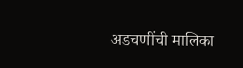अडचणींची मालिका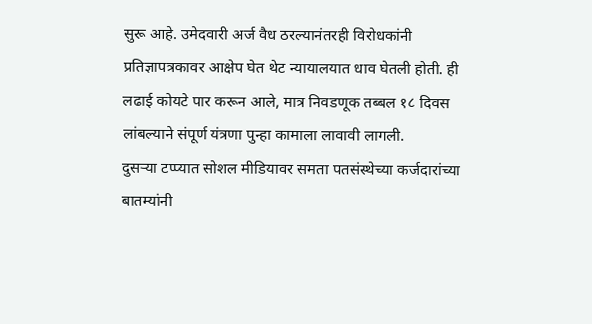सुरू आहे. उमेदवारी अर्ज वैध ठरल्यानंतरही विरोधकांनी प्रतिज्ञापत्रकावर आक्षेप घेत थेट न्यायालयात धाव घेतली होती. ही लढाई कोयटे पार करून आले, मात्र निवडणूक तब्बल १८ दिवस लांबल्याने संपूर्ण यंत्रणा पुन्हा कामाला लावावी लागली.
दुसऱ्या टप्प्यात सोशल मीडियावर समता पतसंस्थेच्या कर्जदारांच्या बातम्यांनी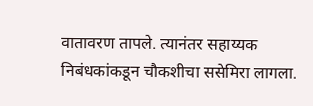वातावरण तापले. त्यानंतर सहाय्यक निबंधकांकडून चौकशीचा ससेमिरा लागला.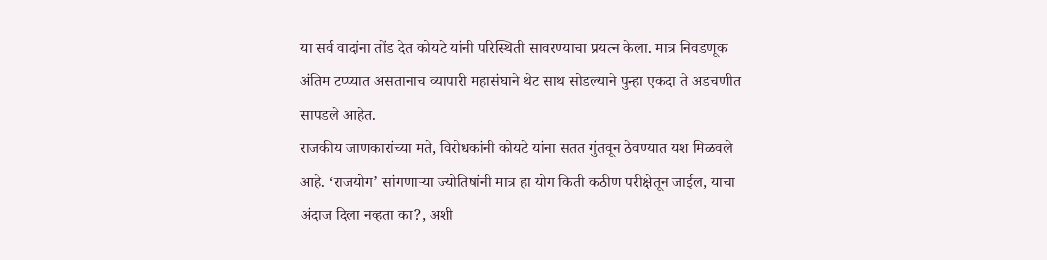या सर्व वादांना तोंड देत कोयटे यांनी परिस्थिती सावरण्याचा प्रयत्न केला. मात्र निवडणूक अंतिम टप्प्यात असतानाच व्यापारी महासंघाने थेट साथ सोडल्याने पुन्हा एकदा ते अडचणीत सापडले आहेत.
राजकीय जाणकारांच्या मते, विरोधकांनी कोयटे यांना सतत गुंतवून ठेवण्यात यश मिळवले आहे. ‘राजयोग’ सांगणाऱ्या ज्योतिषांनी मात्र हा योग किती कठीण परीक्षेतून जाईल, याचा अंदाज दिला नव्हता का?, अशी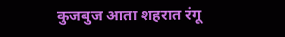कुजबुज आता शहरात रंगू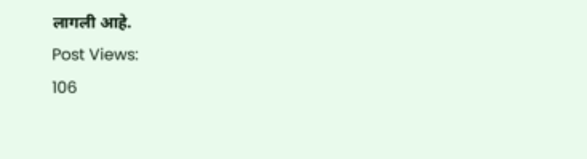लागली आहे.
Post Views:
106